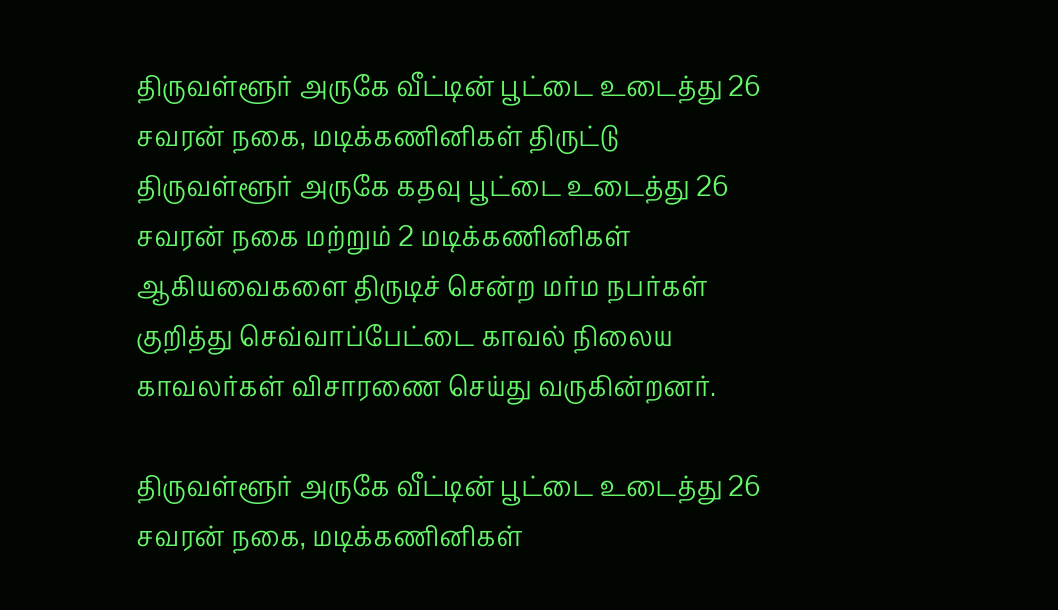திருவள்ளூர் அருகே வீட்டின் பூட்டை உடைத்து 26 சவரன் நகை, மடிக்கணினிகள் திருட்டு
திருவள்ளூர் அருகே கதவு பூட்டை உடைத்து 26 சவரன் நகை மற்றும் 2 மடிக்கணினிகள் ஆகியவைகளை திருடிச் சென்ற மர்ம நபர்கள் குறித்து செவ்வாப்பேட்டை காவல் நிலைய காவலர்கள் விசாரணை செய்து வருகின்றனர்.

திருவள்ளூர் அருகே வீட்டின் பூட்டை உடைத்து 26 சவரன் நகை, மடிக்கணினிகள்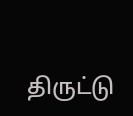திருட்டு